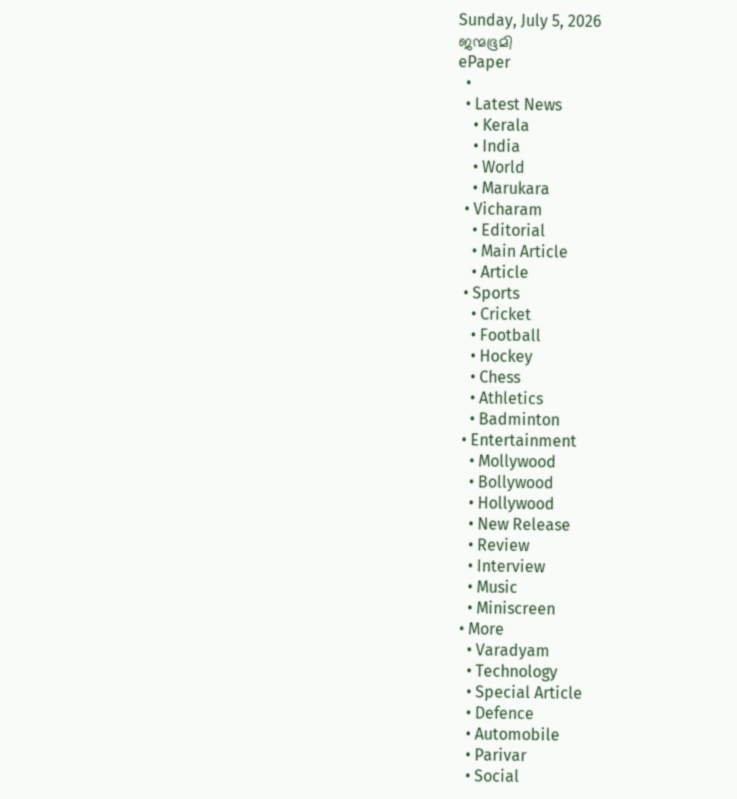Sunday, July 5, 2026
ജന്മഭൂമി
ePaper
  •
  • Latest News
    • Kerala
    • India
    • World
    • Marukara
  • Vicharam
    • Editorial
    • Main Article
    • Article
  • Sports
    • Cricket
    • Football
    • Hockey
    • Chess
    • Athletics
    • Badminton
  • Entertainment
    • Mollywood
    • Bollywood
    • Hollywood
    • New Release
    • Review
    • Interview
    • Music
    • Miniscreen
  • More
    • Varadyam
    • Technology
    • Special Article
    • Defence
    • Automobile
    • Parivar
    • Social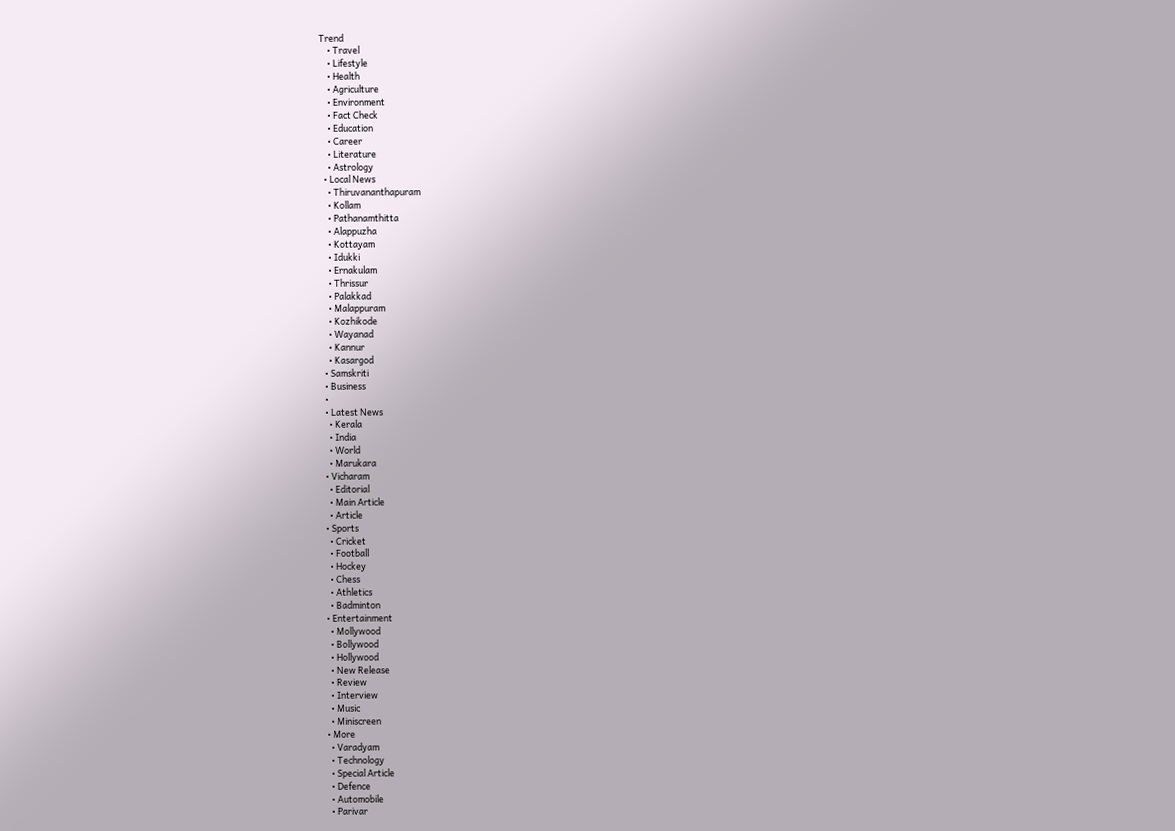Trend
    • Travel
    • Lifestyle
    • Health
    • Agriculture
    • Environment
    • Fact Check
    • Education
    • Career
    • Literature
    • Astrology
  • Local News
    • Thiruvananthapuram
    • Kollam
    • Pathanamthitta
    • Alappuzha
    • Kottayam
    • Idukki
    • Ernakulam
    • Thrissur
    • Palakkad
    • Malappuram
    • Kozhikode
    • Wayanad
    • Kannur
    • Kasargod
  • Samskriti
  • Business
  •
  • Latest News
    • Kerala
    • India
    • World
    • Marukara
  • Vicharam
    • Editorial
    • Main Article
    • Article
  • Sports
    • Cricket
    • Football
    • Hockey
    • Chess
    • Athletics
    • Badminton
  • Entertainment
    • Mollywood
    • Bollywood
    • Hollywood
    • New Release
    • Review
    • Interview
    • Music
    • Miniscreen
  • More
    • Varadyam
    • Technology
    • Special Article
    • Defence
    • Automobile
    • Parivar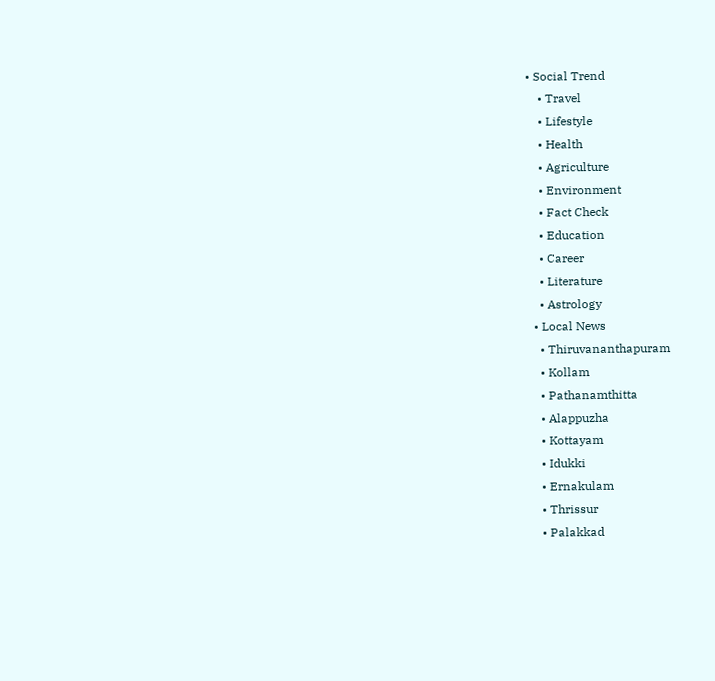• Social Trend
    • Travel
    • Lifestyle
    • Health
    • Agriculture
    • Environment
    • Fact Check
    • Education
    • Career
    • Literature
    • Astrology
  • Local News
    • Thiruvananthapuram
    • Kollam
    • Pathanamthitta
    • Alappuzha
    • Kottayam
    • Idukki
    • Ernakulam
    • Thrissur
    • Palakkad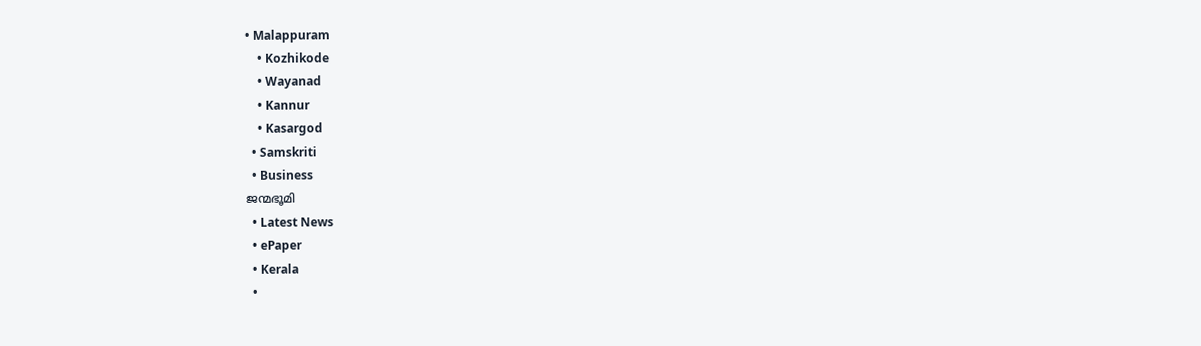• Malappuram
    • Kozhikode
    • Wayanad
    • Kannur
    • Kasargod
  • Samskriti
  • Business
ജന്മഭൂമി
  • Latest News
  • ePaper
  • Kerala
  •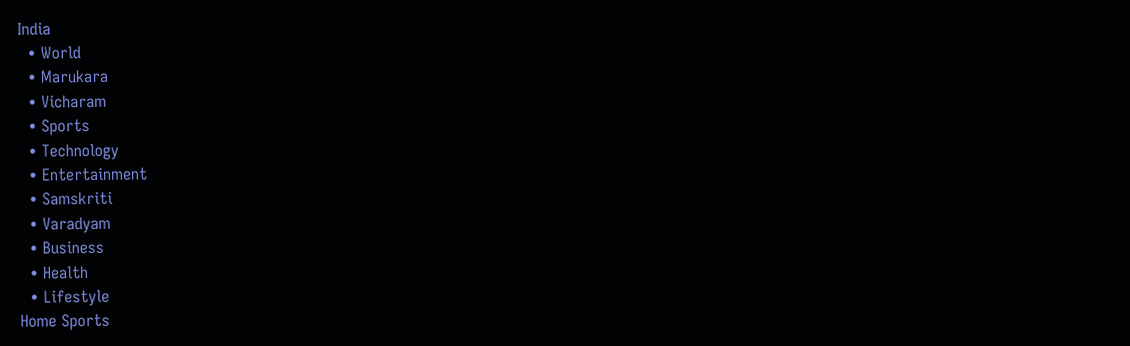India
  • World
  • Marukara
  • Vicharam
  • Sports
  • Technology
  • Entertainment
  • Samskriti
  • Varadyam
  • Business
  • Health
  • Lifestyle
Home Sports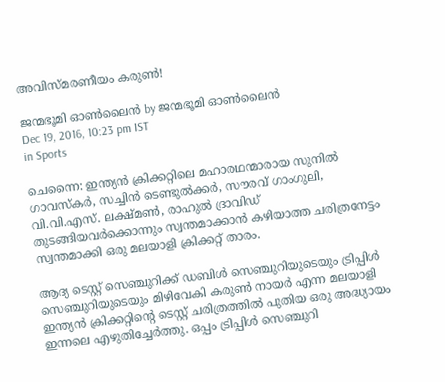അവിസ്മരണീയം കരുണ്‍!

ജന്മഭൂമി ഓണ്‍ലൈന്‍ by ജന്മഭൂമി ഓണ്‍ലൈന്‍
Dec 19, 2016, 10:23 pm IST
in Sports

ചെന്നൈ: ഇന്ത്യന്‍ ക്രിക്കറ്റിലെ മഹാരഥന്മാരായ സുനില്‍ ഗാവസ്‌കര്‍, സച്ചിന്‍ ടെണ്ടുല്‍ക്കര്‍, സൗരവ് ഗാംഗുലി, വി.വി.എസ്. ലക്ഷ്മണ്‍, രാഹുല്‍ ദ്രാവിഡ് തുടങ്ങിയവര്‍ക്കൊന്നും സ്വന്തമാക്കാന്‍ കഴിയാത്ത ചരിത്രനേട്ടം സ്വന്തമാക്കി ഒരു മലയാളി ക്രിക്കറ്റ് താരം.

ആദ്യ ടെസ്റ്റ് സെഞ്ചുറിക്ക് ഡബിള്‍ സെഞ്ചുറിയുടെയും ട്രിപ്പിള്‍ സെഞ്ചുറിയുടെയും മിഴിവേകി കരുണ്‍ നായര്‍ എന്ന മലയാളി ഇന്ത്യന്‍ ക്രിക്കറ്റിന്റെ ടെസ്റ്റ് ചരിത്രത്തില്‍ പുതിയ ഒരു അദ്ധ്യായം ഇന്നലെ എഴുതിച്ചേര്‍ത്തു. ഒപ്പം ട്രിപ്പിള്‍ സെഞ്ചുറി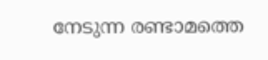നേടുന്ന രണ്ടാമത്തെ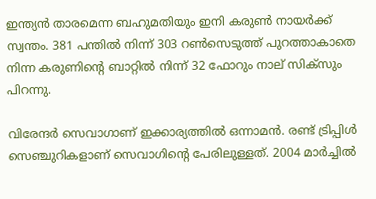ഇന്ത്യന്‍ താരമെന്ന ബഹുമതിയും ഇനി കരുണ്‍ നായര്‍ക്ക് സ്വന്തം. 381 പന്തില്‍ നിന്ന് 303 റണ്‍സെടുത്ത് പുറത്താകാതെ നിന്ന കരുണിന്റെ ബാറ്റില്‍ നിന്ന് 32 ഫോറും നാല് സിക്സും പിറന്നു.

വിരേന്ദര്‍ സെവാഗാണ് ഇക്കാര്യത്തില്‍ ഒന്നാമന്‍. രണ്ട് ട്രിപ്പിള്‍ സെഞ്ചുറികളാണ് സെവാഗിന്റെ പേരിലുള്ളത്. 2004 മാര്‍ച്ചില്‍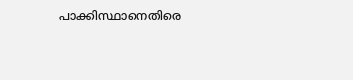പാക്കിസ്ഥാനെതിരെ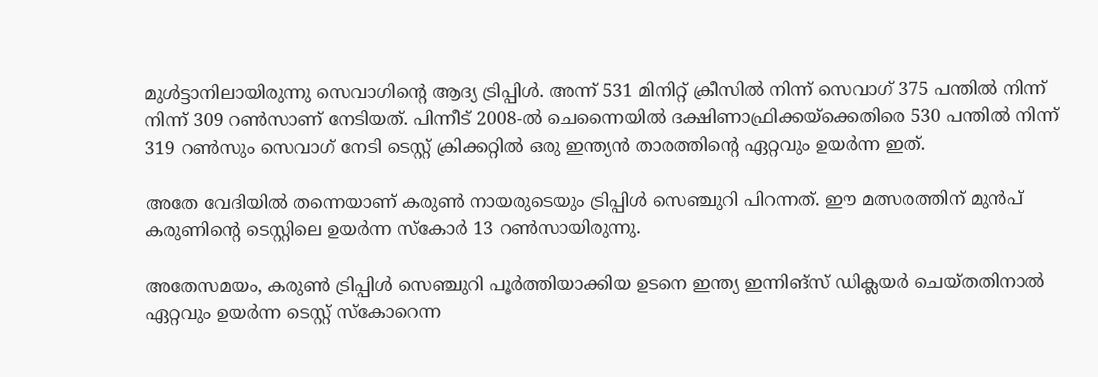മുള്‍ട്ടാനിലായിരുന്നു സെവാഗിന്റെ ആദ്യ ട്രിപ്പിള്‍. അന്ന് 531 മിനിറ്റ് ക്രീസില്‍ നിന്ന് സെവാഗ് 375 പന്തില്‍ നിന്ന് നിന്ന് 309 റണ്‍സാണ് നേടിയത്. പിന്നീട് 2008-ല്‍ ചെന്നൈയില്‍ ദക്ഷിണാഫ്രിക്കയ്‌ക്കെതിരെ 530 പന്തില്‍ നിന്ന് 319 റണ്‍സും സെവാഗ് നേടി ടെസ്റ്റ് ക്രിക്കറ്റില്‍ ഒരു ഇന്ത്യന്‍ താരത്തിന്റെ ഏറ്റവും ഉയര്‍ന്ന ഇത്.

അതേ വേദിയില്‍ തന്നെയാണ് കരുണ്‍ നായരുടെയും ട്രിപ്പിള്‍ സെഞ്ചുറി പിറന്നത്. ഈ മത്സരത്തിന് മുന്‍പ് കരുണിന്റെ ടെസ്റ്റിലെ ഉയര്‍ന്ന സ്‌കോര്‍ 13 റണ്‍സായിരുന്നു.

അതേസമയം, കരുണ്‍ ട്രിപ്പിള്‍ സെഞ്ചുറി പൂര്‍ത്തിയാക്കിയ ഉടനെ ഇന്ത്യ ഇന്നിങ്‌സ് ഡിക്ലയര്‍ ചെയ്തതിനാല്‍ ഏറ്റവും ഉയര്‍ന്ന ടെസ്റ്റ് സ്‌കോറെന്ന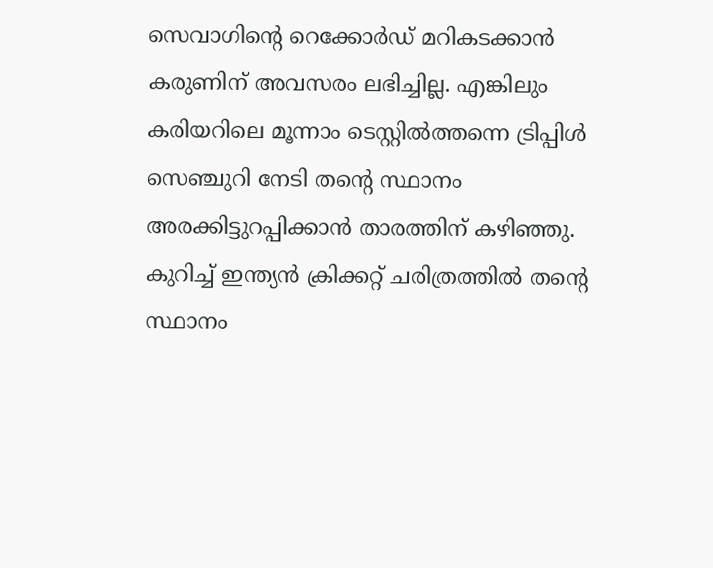സെവാഗിന്റെ റെക്കോര്‍ഡ് മറികടക്കാന്‍ കരുണിന് അവസരം ലഭിച്ചില്ല. എങ്കിലും കരിയറിലെ മൂന്നാം ടെസ്റ്റില്‍ത്തന്നെ ട്രിപ്പിള്‍ സെഞ്ചുറി നേടി തന്റെ സ്ഥാനം അരക്കിട്ടുറപ്പിക്കാന്‍ താരത്തിന് കഴിഞ്ഞു. കുറിച്ച് ഇന്ത്യന്‍ ക്രിക്കറ്റ് ചരിത്രത്തില്‍ തന്റെ സ്ഥാനം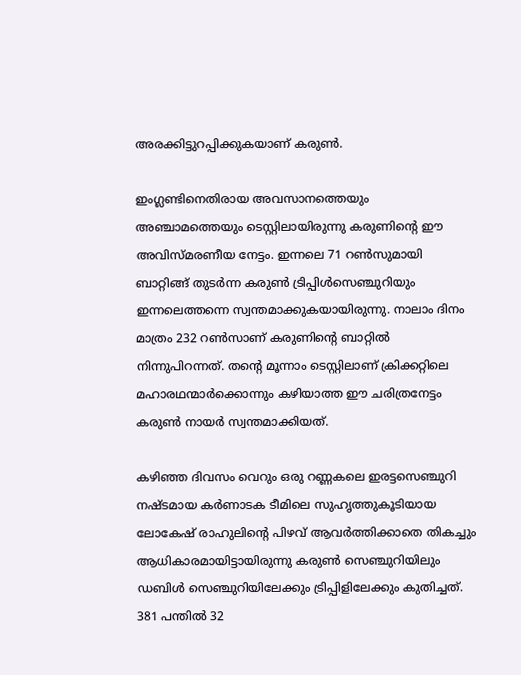അരക്കിട്ടുറപ്പിക്കുകയാണ് കരുണ്‍.

ഇംഗ്ലണ്ടിനെതിരായ അവസാനത്തെയും അഞ്ചാമത്തെയും ടെസ്റ്റിലായിരുന്നു കരുണിന്റെ ഈ അവിസ്മരണീയ നേട്ടം. ഇന്നലെ 71 റണ്‍സുമായി ബാറ്റിങ്ങ് തുടര്‍ന്ന കരുണ്‍ ട്രിപ്പിള്‍സെഞ്ചുറിയും ഇന്നലെത്തന്നെ സ്വന്തമാക്കുകയായിരുന്നു. നാലാം ദിനം മാത്രം 232 റണ്‍സാണ് കരുണിന്റെ ബാറ്റില്‍ നിന്നുപിറന്നത്. തന്റെ മൂന്നാം ടെസ്റ്റിലാണ് ക്രിക്കറ്റിലെ മഹാരഥന്മാര്‍ക്കൊന്നും കഴിയാത്ത ഈ ചരിത്രനേട്ടം കരുണ്‍ നായര്‍ സ്വന്തമാക്കിയത്.

കഴിഞ്ഞ ദിവസം വെറും ഒരു റണ്ണകലെ ഇരട്ടസെഞ്ചുറി നഷ്ടമായ കര്‍ണാടക ടീമിലെ സുഹൃത്തുകൂടിയായ ലോകേഷ് രാഹുലിന്റെ പിഴവ് ആവര്‍ത്തിക്കാതെ തികച്ചും ആധികാരമായിട്ടായിരുന്നു കരുണ്‍ സെഞ്ചുറിയിലും ഡബിള്‍ സെഞ്ചുറിയിലേക്കും ട്രിപ്പിളിലേക്കും കുതിച്ചത്. 381 പന്തില്‍ 32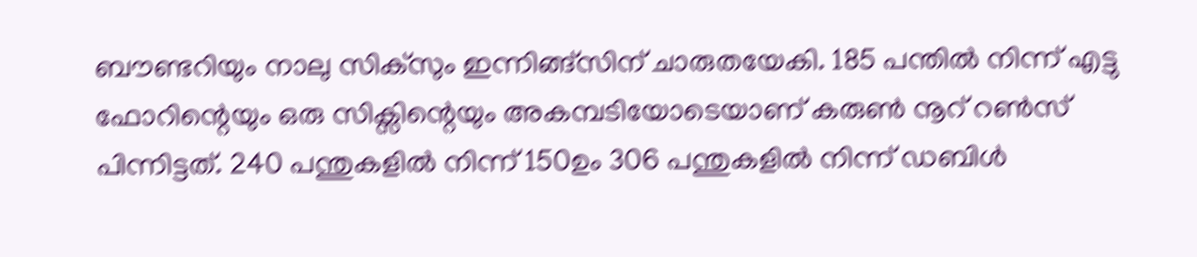ബൗണ്ടറിയും നാലു സിക്‌സും ഇന്നിങ്ങ്‌സിന് ചാരുതയേകി. 185 പന്തില്‍ നിന്ന് എട്ടു ഫോറിന്റെയും ഒരു സിക്സിന്റെയും അകമ്പടിയോടെയാണ് കരുണ്‍ നൂറ് റണ്‍സ് പിന്നിട്ടത്. 240 പന്തുകളില്‍ നിന്ന് 150ഉം 306 പന്തുകളില്‍ നിന്ന് ഡബിള്‍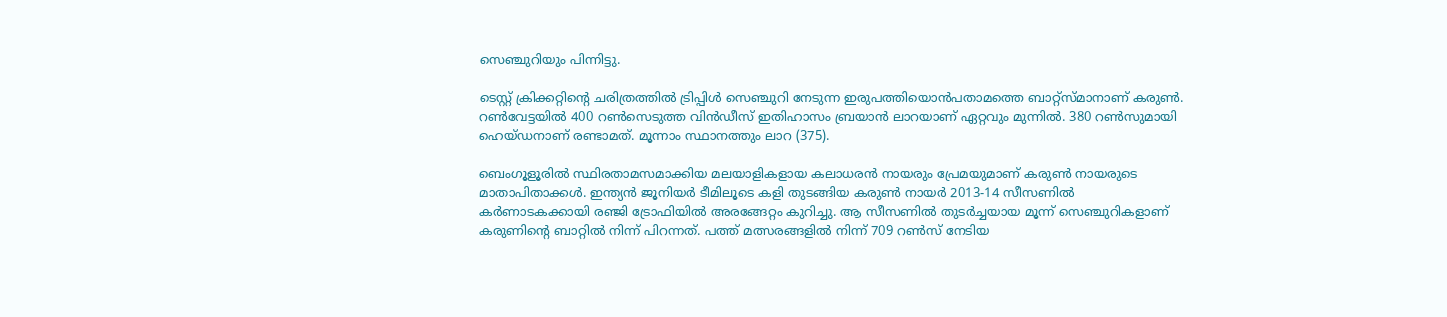സെഞ്ചുറിയും പിന്നിട്ടു.

ടെസ്റ്റ് ക്രിക്കറ്റിന്റെ ചരിത്രത്തില്‍ ട്രിപ്പിള്‍ സെഞ്ചുറി നേടുന്ന ഇരുപത്തിയൊന്‍പതാമത്തെ ബാറ്റ്സ്മാനാണ് കരുണ്‍. റണ്‍വേട്ടയില്‍ 400 റണ്‍സെടുത്ത വിന്‍ഡീസ് ഇതിഹാസം ബ്രയാന്‍ ലാറയാണ് ഏറ്റവും മുന്നില്‍. 380 റണ്‍സുമായി ഹെയ്ഡനാണ് രണ്ടാമത്. മൂന്നാം സ്ഥാനത്തും ലാറ (375).

ബെംഗൂളൂരില്‍ സ്ഥിരതാമസമാക്കിയ മലയാളികളായ കലാധരന്‍ നായരും പ്രേമയുമാണ് കരുണ്‍ നായരുടെ മാതാപിതാക്കള്‍. ഇന്ത്യന്‍ ജൂനിയര്‍ ടീമിലൂടെ കളി തുടങ്ങിയ കരുണ്‍ നായര്‍ 2013-14 സീസണില്‍ കര്‍ണാടകക്കായി രഞ്ജി ട്രോഫിയില്‍ അരങ്ങേറ്റം കുറിച്ചു. ആ സീസണില്‍ തുടര്‍ച്ചയായ മൂന്ന് സെഞ്ചുറികളാണ് കരുണിന്റെ ബാറ്റില്‍ നിന്ന് പിറന്നത്. പത്ത് മത്സരങ്ങളില്‍ നിന്ന് 709 റണ്‍സ് നേടിയ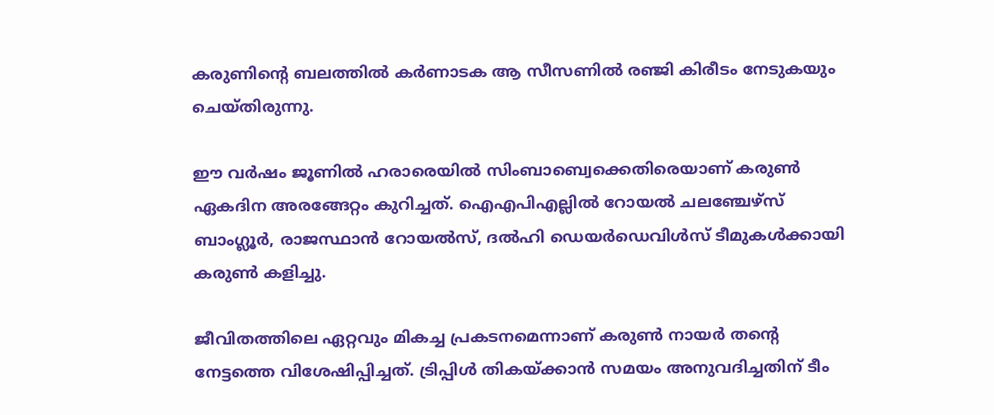കരുണിന്റെ ബലത്തില്‍ കര്‍ണാടക ആ സീസണില്‍ രഞ്ജി കിരീടം നേടുകയും ചെയ്തിരുന്നു.

ഈ വര്‍ഷം ജൂണില്‍ ഹരാരെയില്‍ സിംബാബ്വെക്കെതിരെയാണ് കരുണ്‍ ഏകദിന അരങ്ങേറ്റം കുറിച്ചത്. ഐഎപിഎല്ലില്‍ റോയല്‍ ചലഞ്ചേഴ്സ് ബാംഗ്ലൂര്‍, രാജസ്ഥാന്‍ റോയല്‍സ്, ദല്‍ഹി ഡെയര്‍ഡെവിള്‍സ് ടീമുകള്‍ക്കായി കരുണ്‍ കളിച്ചു.

ജീവിതത്തിലെ ഏറ്റവും മികച്ച പ്രകടനമെന്നാണ് കരുണ്‍ നായര്‍ തന്റെ നേട്ടത്തെ വിശേഷിപ്പിച്ചത്. ട്രിപ്പിള്‍ തികയ്‌ക്കാന്‍ സമയം അനുവദിച്ചതിന് ടീം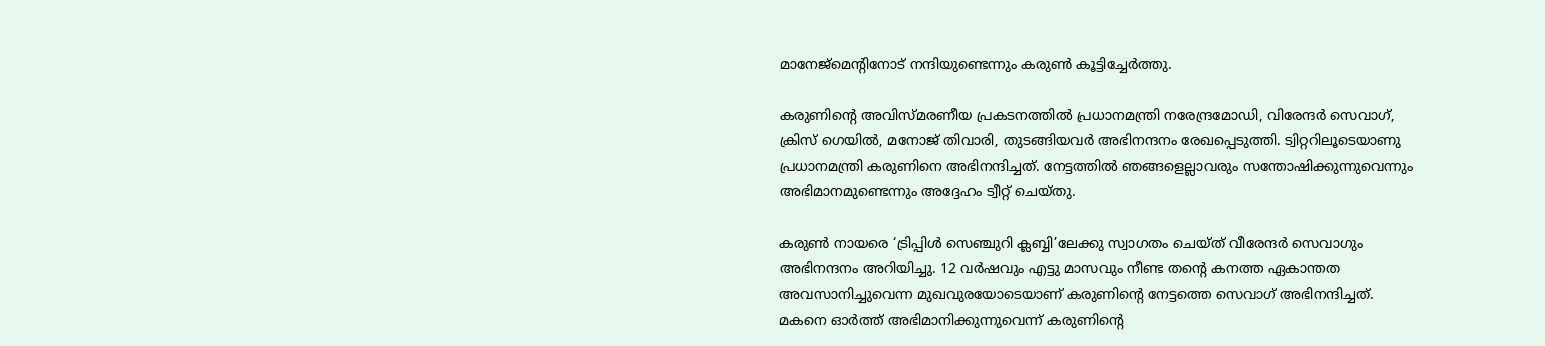മാനേജ്‌മെന്റിനോട് നന്ദിയുണ്ടെന്നും കരുണ്‍ കൂട്ടിച്ചേര്‍ത്തു.

കരുണിന്റെ അവിസ്മരണീയ പ്രകടനത്തില്‍ പ്രധാനമന്ത്രി നരേന്ദ്രമോഡി, വിരേന്ദര്‍ സെവാഗ്, ക്രിസ് ഗെയില്‍, മനോജ് തിവാരി, തുടങ്ങിയവര്‍ അഭിനന്ദനം രേഖപ്പെടുത്തി. ട്വിറ്ററിലൂടെയാണു പ്രധാനമന്ത്രി കരുണിനെ അഭിനന്ദിച്ചത്. നേട്ടത്തില്‍ ഞങ്ങളെല്ലാവരും സന്തോഷിക്കുന്നുവെന്നും അഭിമാനമുണ്ടെന്നും അദ്ദേഹം ട്വീറ്റ് ചെയ്തു.

കരുണ്‍ നായരെ ‘ട്രിപ്പിള്‍ സെഞ്ചുറി ക്ലബ്ബി’ലേക്കു സ്വാഗതം ചെയ്ത് വീരേന്ദര്‍ സെവാഗും അഭിനന്ദനം അറിയിച്ചു. 12 വര്‍ഷവും എട്ടു മാസവും നീണ്ട തന്റെ കനത്ത ഏകാന്തത അവസാനിച്ചുവെന്ന മുഖവുരയോടെയാണ് കരുണിന്റെ നേട്ടത്തെ സെവാഗ് അഭിനന്ദിച്ചത്. മകനെ ഓര്‍ത്ത് അഭിമാനിക്കുന്നുവെന്ന് കരുണിന്റെ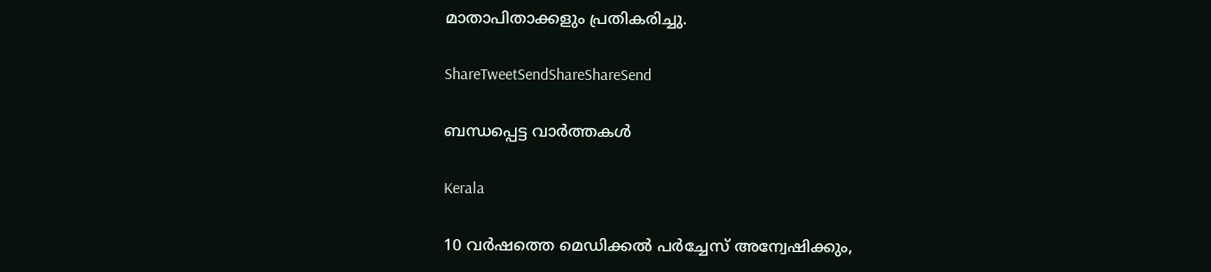മാതാപിതാക്കളും പ്രതികരിച്ചു.

ShareTweetSendShareShareSend

ബന്ധപ്പെട്ട വാര്‍ത്തകള്‍

Kerala

10 വര്‍ഷത്തെ മെഡിക്കല്‍ പര്‍ച്ചേസ് അന്വേഷിക്കും,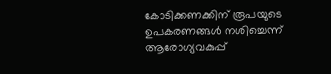കോടിക്കണക്കിന് രൂപയുടെ ഉപകരണങ്ങള്‍ നശിച്ചെന്ന് ആരോഗ്യവകുപ്പ്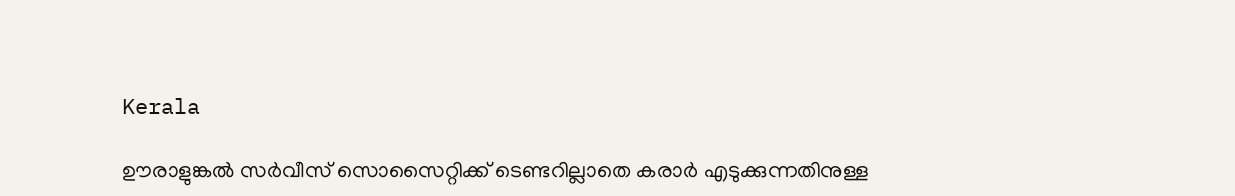Kerala

ഊരാളുങ്കല്‍ സര്‍വീസ് സൊസൈറ്റിക്ക് ടെണ്ടറില്ലാതെ കരാര്‍ എടുക്കുന്നതിനുള്ള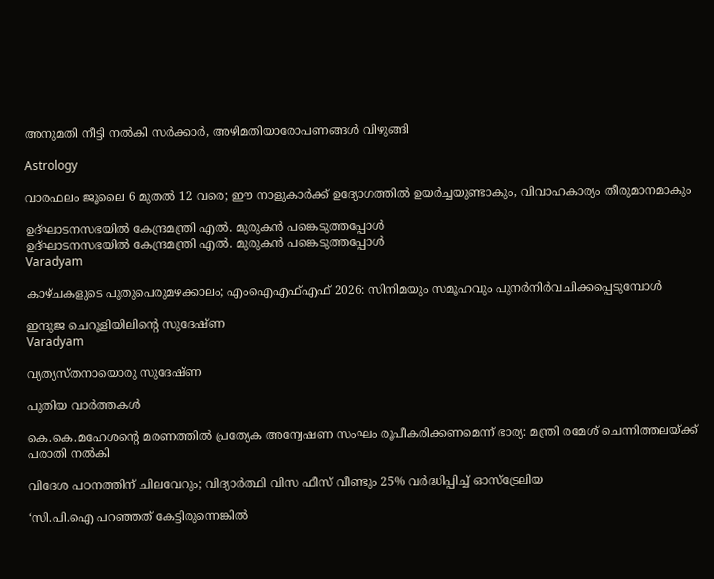അനുമതി നീട്ടി നല്‍കി സര്‍ക്കാര്‍, അഴിമതിയാരോപണങ്ങള്‍ വിഴുങ്ങി

Astrology

വാരഫലം ജൂലൈ 6 മുതല്‍ 12 വരെ; ഈ നാളുകാര്‍ക്ക് ഉദ്യോഗത്തില്‍ ഉയര്‍ച്ചയുണ്ടാകും, വിവാഹകാര്യം തീരുമാനമാകും

ഉദ്ഘാടനസഭയില്‍ കേന്ദ്രമന്ത്രി എല്‍. മുരുകന്‍ പങ്കെടുത്തപ്പോള്‍
ഉദ്ഘാടനസഭയില്‍ കേന്ദ്രമന്ത്രി എല്‍. മുരുകന്‍ പങ്കെടുത്തപ്പോള്‍
Varadyam

കാഴ്ചകളുടെ പുതുപെരുമഴക്കാലം; എംഐഎഫ്എഫ് 2026: സിനിമയും സമൂഹവും പുനര്‍നിര്‍വചിക്കപ്പെടുമ്പോള്‍

ഇന്ദുജ ചെറൂളിയിലിന്റെ സുദേഷ്ണ
Varadyam

വ്യത്യസ്തനായൊരു സുദേഷ്ണ

പുതിയ വാര്‍ത്തകള്‍

കെ.കെ.മഹേശന്റെ മരണത്തില്‍ പ്രത്യേക അന്വേഷണ സംഘം രൂപീകരിക്കണമെന്ന് ഭാര്യ: മന്ത്രി രമേശ് ചെന്നിത്തലയ്‌ക്ക് പരാതി നല്‍കി

വിദേശ പഠനത്തിന് ചിലവേറും; വിദ്യാർത്ഥി വിസ ഫീസ് വീണ്ടും 25% വർദ്ധിപ്പിച്ച് ഓസ്ട്രേലിയ

‘സി.പി.ഐ പറഞ്ഞത് കേട്ടിരുന്നെങ്കിൽ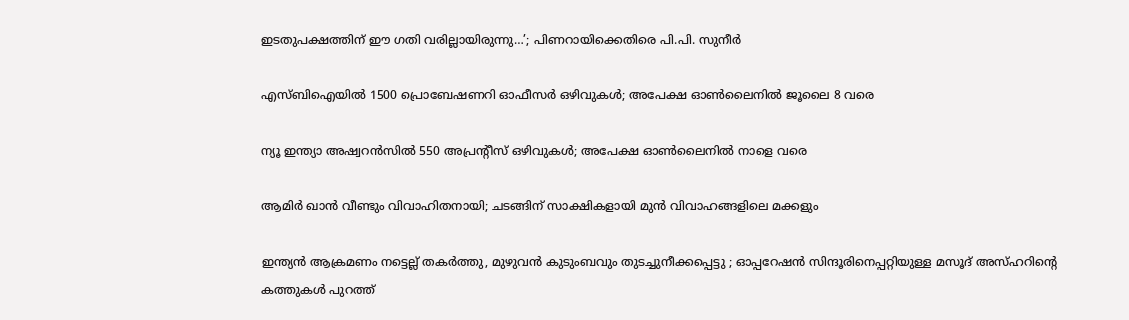ഇടതുപക്ഷത്തിന് ഈ ഗതി വരില്ലായിരുന്നു…’; പിണറായിക്കെതിരെ പി.പി. സുനീർ

എസ്ബിഐയില്‍ 1500 പ്രൊബേഷണറി ഓഫീസര്‍ ഒഴിവുകള്‍; അപേക്ഷ ഓണ്‍ലൈനില്‍ ജൂലൈ 8 വരെ

ന്യൂ ഇന്ത്യാ അഷ്വറന്‍സില്‍ 550 അപ്രന്റീസ് ഒഴിവുകള്‍; അപേക്ഷ ഓണ്‍ലൈനില്‍ നാളെ വരെ

ആമിർ ഖാൻ വീണ്ടും വിവാഹിതനായി; ചടങ്ങിന് സാക്ഷികളായി മുൻ വിവാഹങ്ങളിലെ മക്കളും

ഇന്ത്യൻ ആക്രമണം നട്ടെല്ല് തകർത്തു, മുഴുവൻ കുടുംബവും തുടച്ചുനീക്കപ്പെട്ടു ; ഓപ്പറേഷൻ സിന്ദൂരിനെപ്പറ്റിയുള്ള മസൂദ് അസ്ഹറിന്റെ കത്തുകൾ പുറത്ത്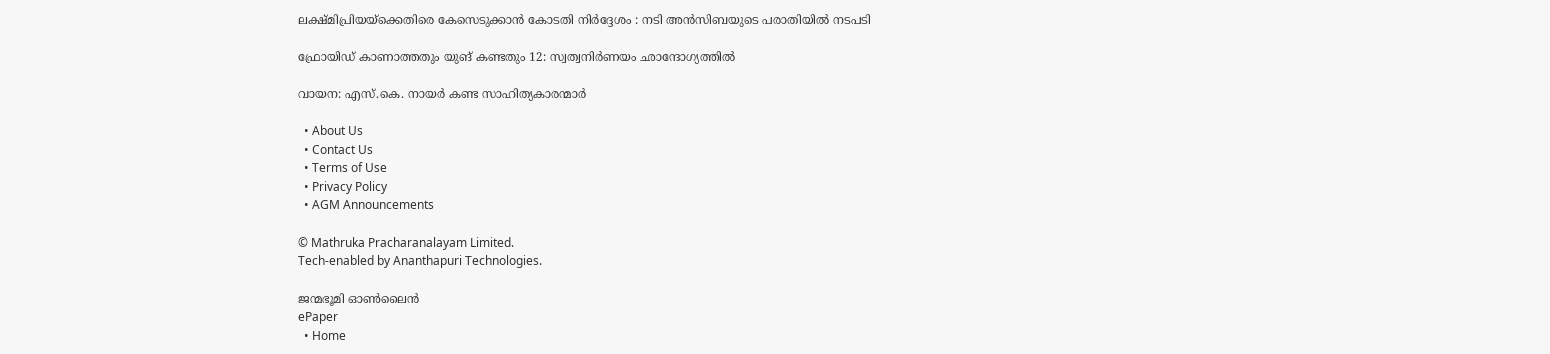ലക്ഷ്മിപ്രിയയ്‌ക്കെതിരെ കേസെടുക്കാന്‍ കോടതി നിര്‍ദ്ദേശം : നടി അന്‍സിബയുടെ പരാതിയില്‍ നടപടി

ഫ്രോയിഡ് കാണാത്തതും യുങ് കണ്ടതും 12: സ്വത്വനിര്‍ണയം ഛാന്ദോഗ്യത്തില്‍

വായന: എസ്.കെ. നായര്‍ കണ്ട സാഹിത്യകാരന്മാര്‍

  • About Us
  • Contact Us
  • Terms of Use
  • Privacy Policy
  • AGM Announcements

© Mathruka Pracharanalayam Limited.
Tech-enabled by Ananthapuri Technologies.

ജന്മഭൂമി ഓണ്‍ലൈന്‍
ePaper
  • Home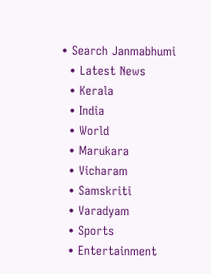• Search Janmabhumi
  • Latest News
  • Kerala
  • India
  • World
  • Marukara
  • Vicharam
  • Samskriti
  • Varadyam
  • Sports
  • Entertainment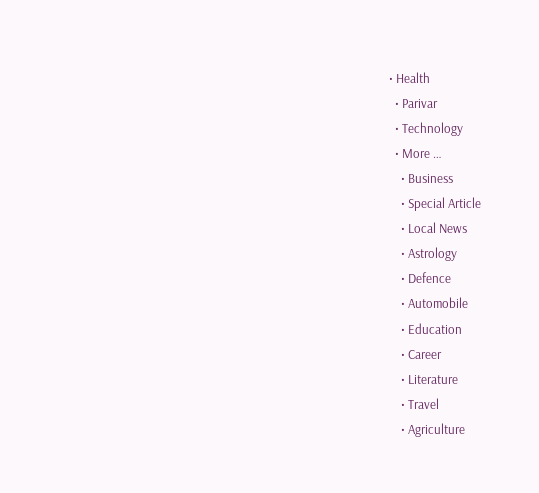• Health
  • Parivar
  • Technology
  • More …
    • Business
    • Special Article
    • Local News
    • Astrology
    • Defence
    • Automobile
    • Education
    • Career
    • Literature
    • Travel
    • Agriculture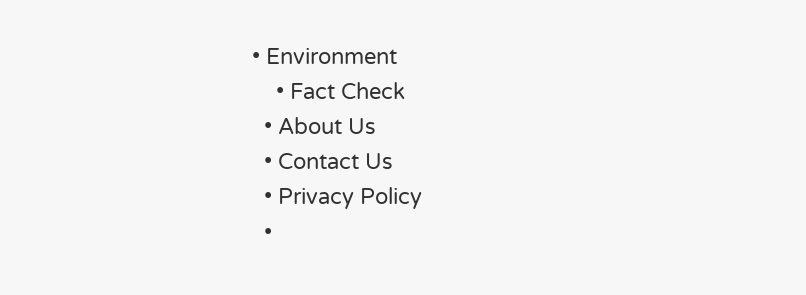• Environment
    • Fact Check
  • About Us
  • Contact Us
  • Privacy Policy
  •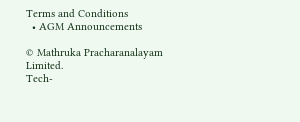Terms and Conditions
  • AGM Announcements

© Mathruka Pracharanalayam Limited.
Tech-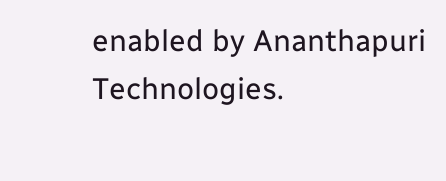enabled by Ananthapuri Technologies.